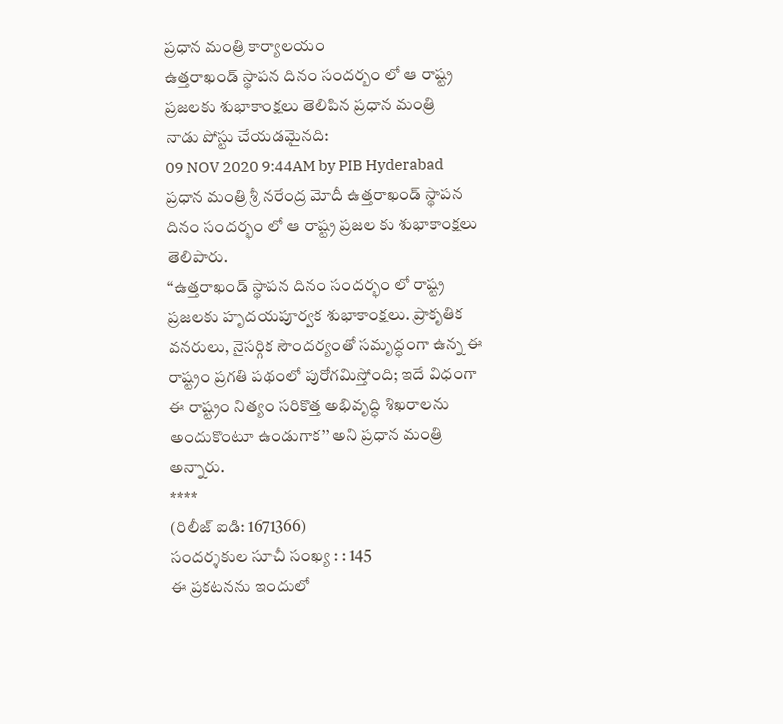ప్రధాన మంత్రి కార్యాలయం
ఉత్తరాఖండ్ స్థాపన దినం సందర్బం లో ఆ రాష్ట్ర ప్రజలకు శుభాకాంక్షలు తెలిపిన ప్రధాన మంత్రి
నాడు పోస్టు చేయడమైనది:
09 NOV 2020 9:44AM by PIB Hyderabad
ప్రధాన మంత్రి శ్రీ నరేంద్ర మోదీ ఉత్తరాఖండ్ స్థాపన దినం సందర్భం లో ఆ రాష్ట్ర ప్రజల కు శుభాకాంక్షలు తెలిపారు.
‘‘ఉత్తరాఖండ్ స్థాపన దినం సందర్భం లో రాష్ట్ర ప్రజలకు హృదయపూర్వక శుభాకాంక్షలు. ప్రాకృతిక వనరులు, నైసర్గిక సౌందర్యంతో సమృద్ధంగా ఉన్న ఈ రాష్ట్రం ప్రగతి పథంలో పురోగమిస్తోంది; ఇదే విధంగా ఈ రాష్ట్రం నిత్యం సరికొత్త అభివృద్ధి శిఖరాలను అందుకొంటూ ఉండుగాక’’ అని ప్రధాన మంత్రి అన్నారు.
****
(రిలీజ్ ఐడి: 1671366)
సందర్శకుల సూచీ సంఖ్య : : 145
ఈ ప్రకటనను ఇందులో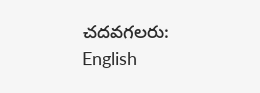చదవగలరు:
English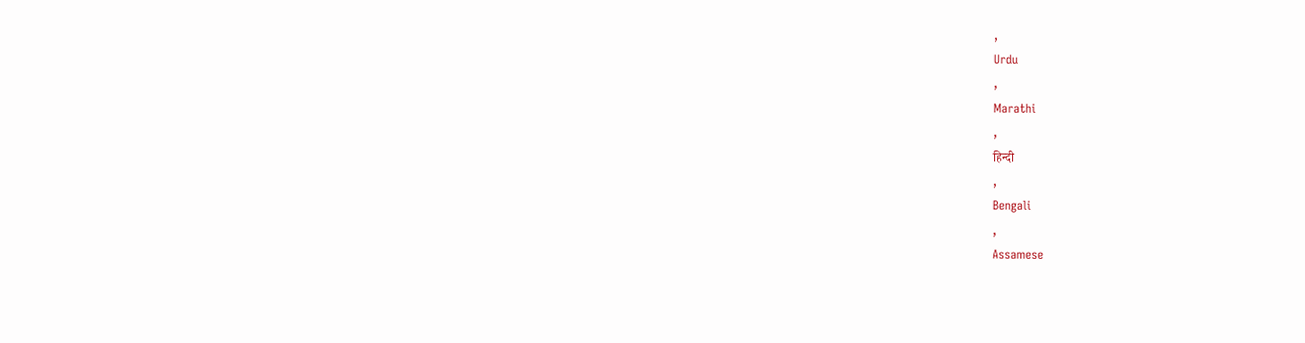,
Urdu
,
Marathi
,
हिन्दी
,
Bengali
,
Assamese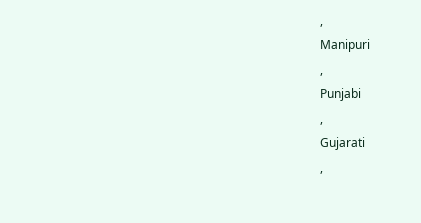,
Manipuri
,
Punjabi
,
Gujarati
,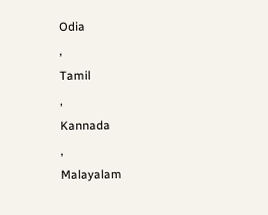Odia
,
Tamil
,
Kannada
,
Malayalam